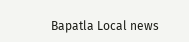Bapatla Local news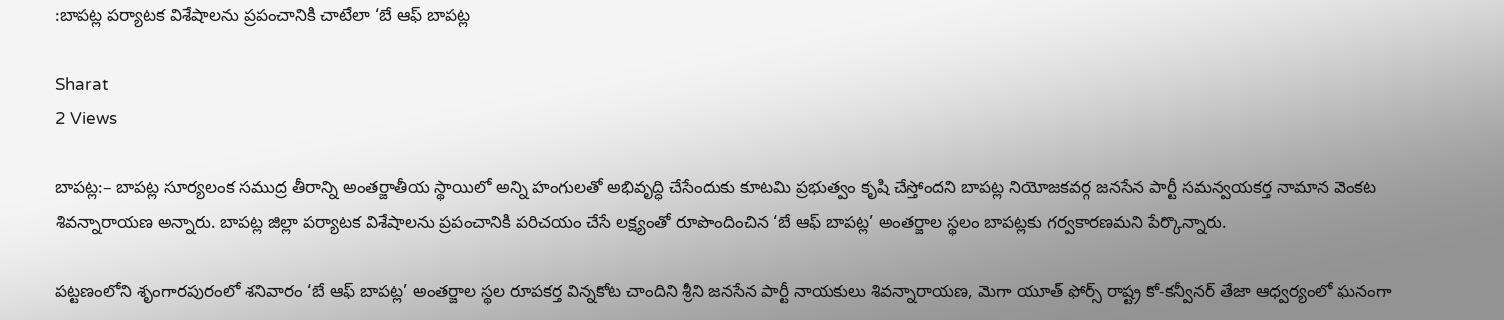:బాపట్ల పర్యాటక విశేషాలను ప్రపంచానికి చాటేలా ‘బే ఆఫ్ బాపట్ల

Sharat
2 Views

బాపట్ల:– బాపట్ల సూర్యలంక సముద్ర తీరాన్ని అంతర్జాతీయ స్థాయిలో అన్ని హంగులతో అభివృద్ధి చేసేందుకు కూటమి ప్రభుత్వం కృషి చేస్తోందని బాపట్ల నియోజకవర్గ జనసేన పార్టీ సమన్వయకర్త నామాన వెంకట శివన్నారాయణ అన్నారు. బాపట్ల జిల్లా పర్యాటక విశేషాలను ప్రపంచానికి పరిచయం చేసే లక్ష్యంతో రూపొందించిన ‘బే ఆఫ్ బాపట్ల’ అంతర్జాల స్థలం బాపట్లకు గర్వకారణమని పేర్కొన్నారు.

పట్టణంలోని శృంగారపురంలో శనివారం ‘బే ఆఫ్ బాపట్ల’ అంతర్జాల స్థల రూపకర్త విన్నకోట చాందిని శ్రీని జనసేన పార్టీ నాయకులు శివన్నారాయణ, మెగా యూత్ ఫోర్స్ రాష్ట్ర కో-కన్వీనర్ తేజా ఆధ్వర్యంలో ఘనంగా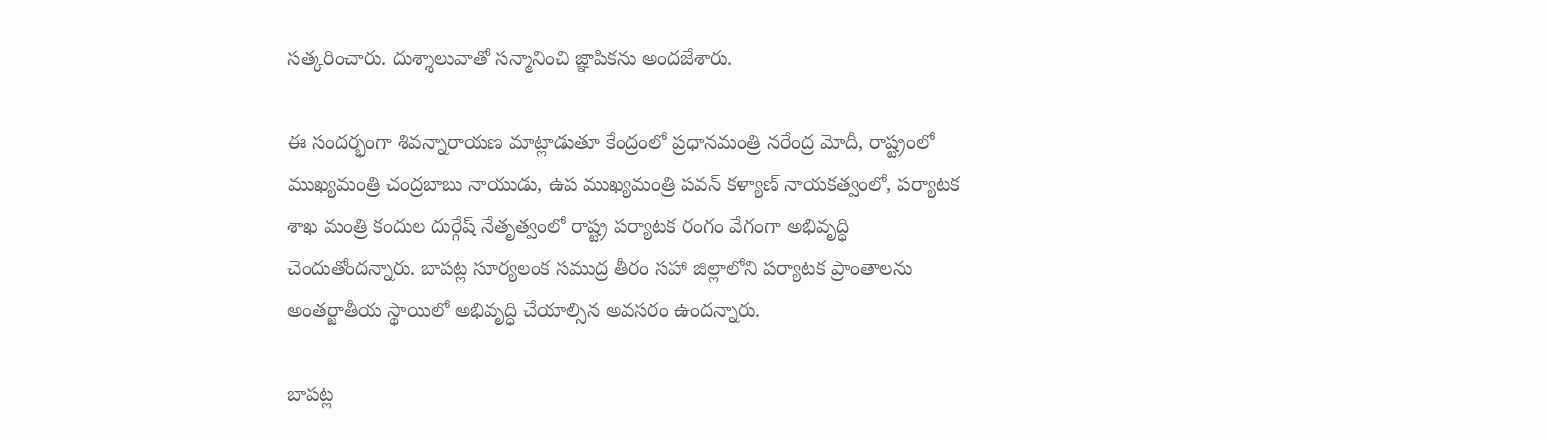సత్కరించారు. దుశ్శాలువాతో సన్మానించి జ్ఞాపికను అందజేశారు.

ఈ సందర్భంగా శివన్నారాయణ మాట్లాడుతూ కేంద్రంలో ప్రధానమంత్రి నరేంద్ర మోదీ, రాష్ట్రంలో ముఖ్యమంత్రి చంద్రబాబు నాయుడు, ఉప ముఖ్యమంత్రి పవన్ కళ్యాణ్ నాయకత్వంలో, పర్యాటక శాఖ మంత్రి కందుల దుర్గేష్ నేతృత్వంలో రాష్ట్ర పర్యాటక రంగం వేగంగా అభివృద్ధి చెందుతోందన్నారు. బాపట్ల సూర్యలంక సముద్ర తీరం సహా జిల్లాలోని పర్యాటక ప్రాంతాలను అంతర్జాతీయ స్థాయిలో అభివృద్ధి చేయాల్సిన అవసరం ఉందన్నారు.

బాపట్ల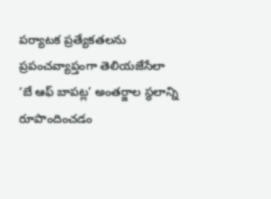పర్యాటక ప్రత్యేకతలను ప్రపంచవ్యాప్తంగా తెలియజేసేలా ‘బే ఆఫ్ బాపట్ల’ అంతర్జాల స్థలాన్ని రూపొందించడం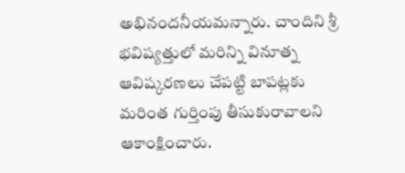అభినందనీయమన్నారు. చాందిని శ్రీ భవిష్యత్తులో మరిన్ని వినూత్న ఆవిష్కరణలు చేపట్టి బాపట్లకు మరింత గుర్తింపు తీసుకురావాలని ఆకాంక్షించారు.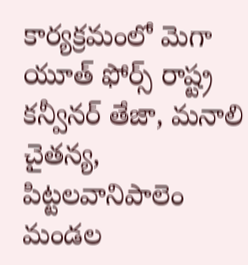కార్యక్రమంలో మెగా యూత్ ఫోర్స్ రాష్ట్ర కన్వీనర్ తేజా, మనాలి చైతన్య, పిట్టలవానిపాలెం మండల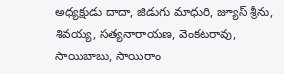అధ్యక్షుడు దాదా, జిడుగు మాధురి, జ్యూస్ శ్రీను, శివయ్య, సత్యనారాయణ, వెంకటరావు, సాయిబాబు, సాయిరాం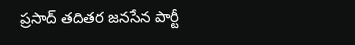ప్రసాద్ తదితర జనసేన పార్టీ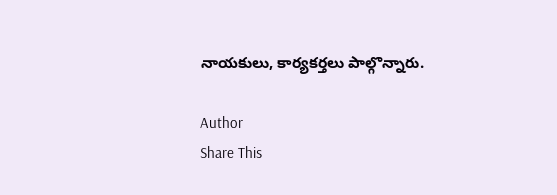నాయకులు, కార్యకర్తలు పాల్గొన్నారు.

Author
Share This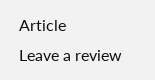Article
Leave a review